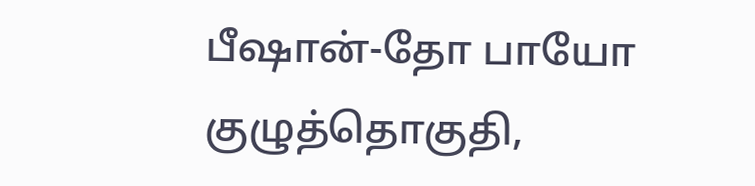பீஷான்-தோ பாயோ குழுத்தொகுதி,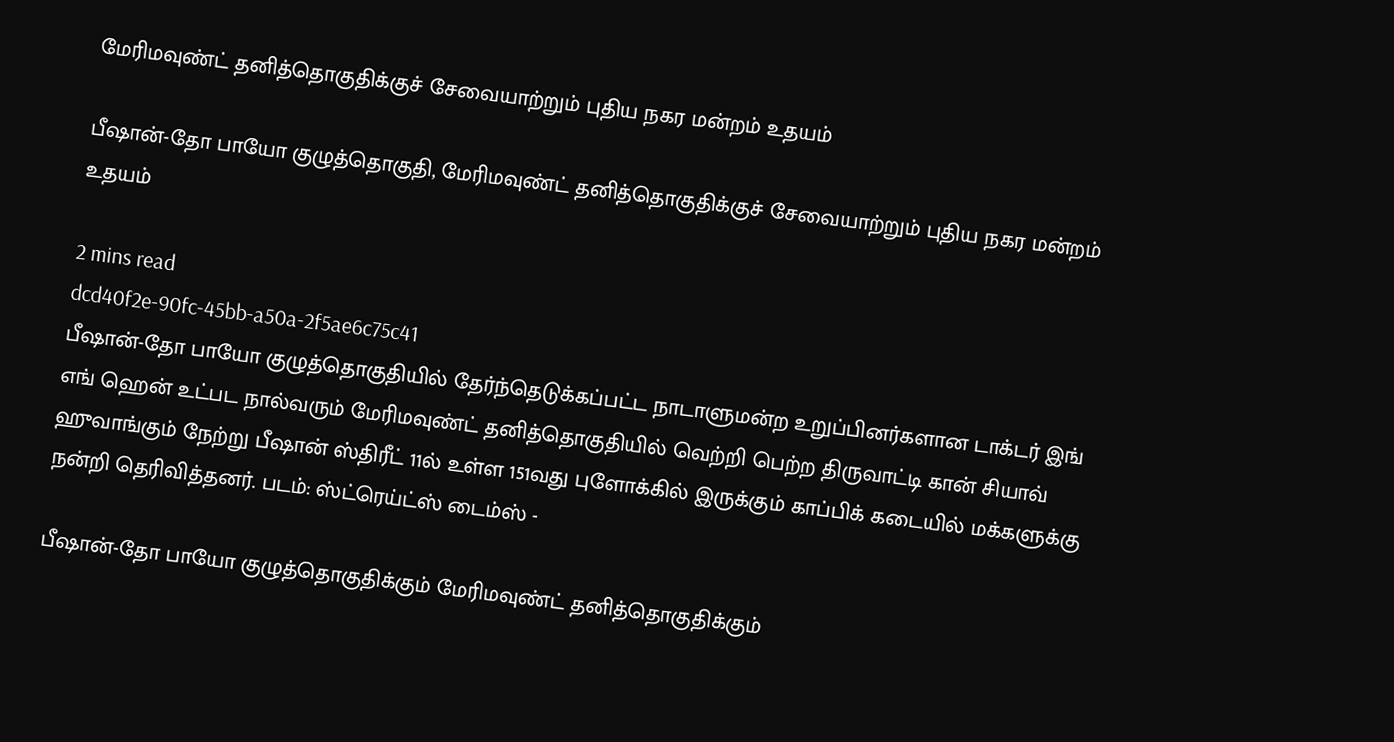மேரிமவுண்ட் தனித்தொகுதிக்குச் சேவையாற்றும் புதிய நகர மன்றம் உதயம்

பீஷான்-தோ பாயோ குழுத்தொகுதி, மேரிமவுண்ட் தனித்தொகுதிக்குச் சேவையாற்றும் புதிய நகர மன்றம் உதயம்

2 mins read
dcd40f2e-90fc-45bb-a50a-2f5ae6c75c41
பீஷான்-தோ பாயோ குழுத்தொகுதியில் தேர்ந்தெடுக்கப்பட்ட நாடாளுமன்ற உறுப்பினர்களான டாக்டர் இங் எங் ஹென் உட்பட நால்வரும் மேரிமவுண்ட் தனித்தொகுதியில் வெற்றி பெற்ற திருவாட்டி கான் சியாவ் ஹுவாங்கும் நேற்று பீஷான் ஸ்திரீட் 11ல் உள்ள 151வது புளோக்கில் இருக்கும் காப்பிக் கடையில் மக்களுக்கு நன்றி தெரிவித்தனர். படம்: ஸ்ட்ரெய்ட்ஸ் டைம்ஸ் -

பீஷான்-தோ பாயோ குழுத்தொகுதிக்கும் மேரிமவுண்ட் தனித்தொகுதிக்கும்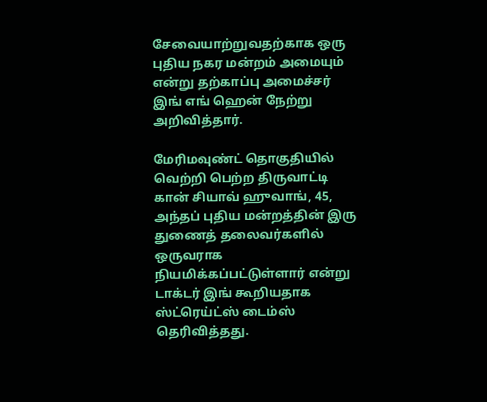சேவையாற்றுவதற்காக ஒரு புதிய நகர மன்றம் அமையும் என்று தற்காப்பு அமைச்சர் இங் எங் ஹென் நேற்று அறிவித்தார்.

மேரிமவுண்ட் தொகுதியில் வெற்றி பெற்ற திருவாட்டி கான் சியாவ் ஹுவாங், 45, அந்தப் புதிய மன்றத்தின் இரு துணைத் தலைவர்களில் ஒருவராக நியமிக்கப்பட்டுள்ளார் என்று டாக்டர் இங் கூறியதாக ஸ்ட்ரெய்ட்ஸ் டைம்ஸ் தெரிவித்தது.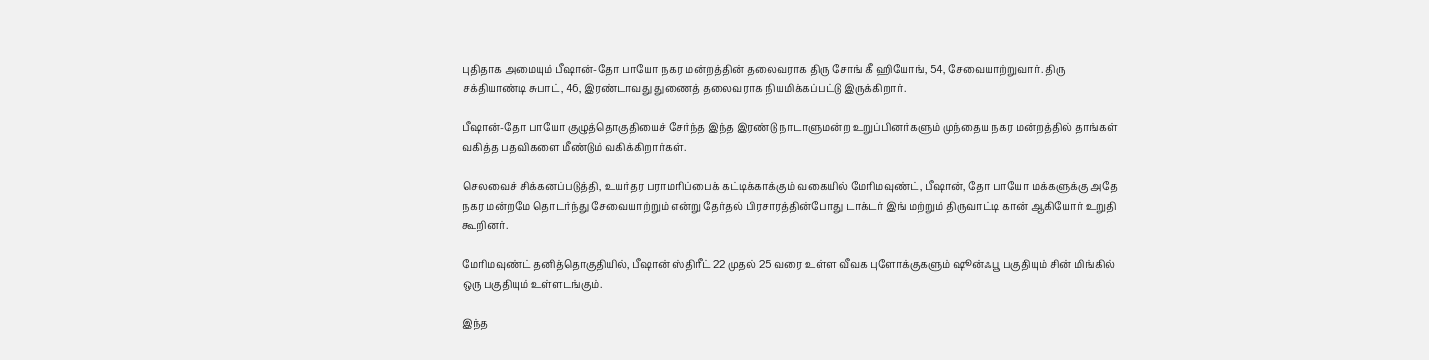புதிதாக அமையும் பீஷான்-தோ பாயோ நகர மன்றத்தின் தலைவராக திரு சோங் கீ ஹியோங், 54, சேவையாற்றுவார். திரு சக்தியாண்டி சுபாட், 46, இரண்டாவது துணைத் தலைவராக நியமிக்கப்பட்டு இருக்கிறார்.

பீஷான்-தோ பாயோ குழுத்தொகுதியைச் சேர்ந்த இந்த இரண்டு நாடாளுமன்ற உறுப்பினர்களும் முந்தைய நகர மன்றத்தில் தாங்கள் வகித்த பதவிகளை மீண்டும் வகிக்கிறார்கள்.

செலவைச் சிக்கனப்படுத்தி, உயர்தர பராமரிப்பைக் கட்டிக்காக்கும் வகையில் மேரிமவுண்ட், பீஷான், தோ பாயோ மக்களுக்கு அதே நகர மன்றமே தொடர்ந்து சேவையாற்றும் என்று தேர்தல் பிரசாரத்தின்போது டாக்டர் இங் மற்றும் திருவாட்டி கான் ஆகியோர் உறுதி கூறினர்.

மேரிமவுண்ட் தனித்தொகுதியில், பீஷான் ஸ்திரீட் 22 முதல் 25 வரை உள்ள வீவக புளோக்குகளும் ஷூன்ஃபூ பகுதியும் சின் மிங்கில் ஒரு பகுதியும் உள்ளடங்கும்.

இந்த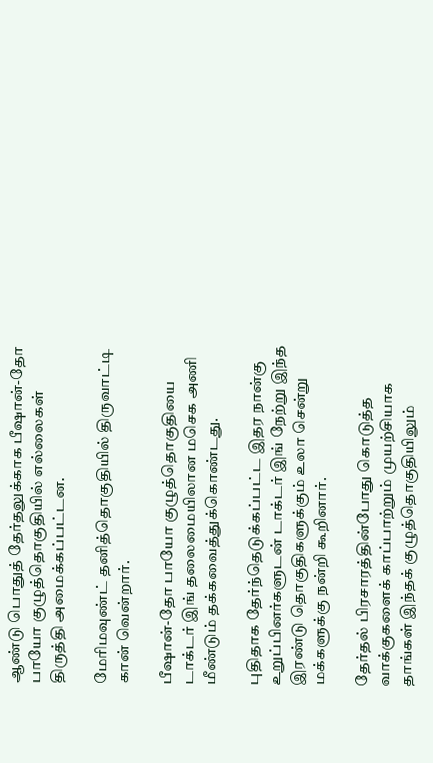ஆண்டு பொதுத் தேர்தலுக்காக பீஷான்-தோ பாயோ குழுத்தொகுதியில் எல்லைகள் திருத்தி அமைக்கப்பட்டன.

மேரிமவுண்ட் தனித்தொகுதியில் திருவாட்டி கான் வென்றார்.

பீஷான்-தோ பாயோ குழுத்தொகுதியை டாக்டர் இங் தலைமையிலான மசெக அணி மீண்டும் தக்கவைத்துக்கொண்டது.

புதிதாக தேர்ந்தெடுக்கப்பட்ட இதர நான்கு உறுப்பினர்களுடன் டாக்டர் இங் நேற்று இந்த இரண்டு தொகுதிகளுக்கும் உலா சென்று மக்களுக்கு நன்றி கூறினார்.

தேர்தல் பிரசாரத்தின்போது கொடுத்த வாக்குகளைக் காப்பாற்றும் முயற்சியாக தாங்கள் இந்தக் குழுத்தொகுதியிலும்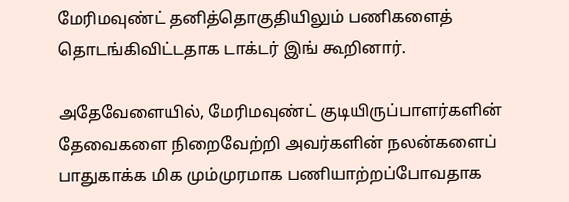மேரிமவுண்ட் தனித்தொகுதியிலும் பணிகளைத் தொடங்கிவிட்டதாக டாக்டர் இங் கூறினார்.

அதேவேளையில், மேரிமவுண்ட் குடியிருப்பாளர்களின் தேவைகளை நிறைவேற்றி அவர்களின் நலன்களைப் பாதுகாக்க மிக மும்முரமாக பணியாற்றப்போவதாக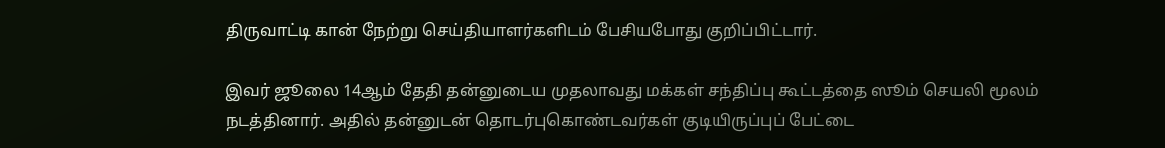திருவாட்டி கான் நேற்று செய்தியாளர்களிடம் பேசியபோது குறிப்பிட்டார்.

இவர் ஜூலை 14ஆம் தேதி தன்னுடைய முதலாவது மக்கள் சந்திப்பு கூட்டத்தை ஸூம் செயலி மூலம் நடத்தினார். அதில் தன்னுடன் தொடர்புகொண்டவர்கள் குடியிருப்புப் பேட்டை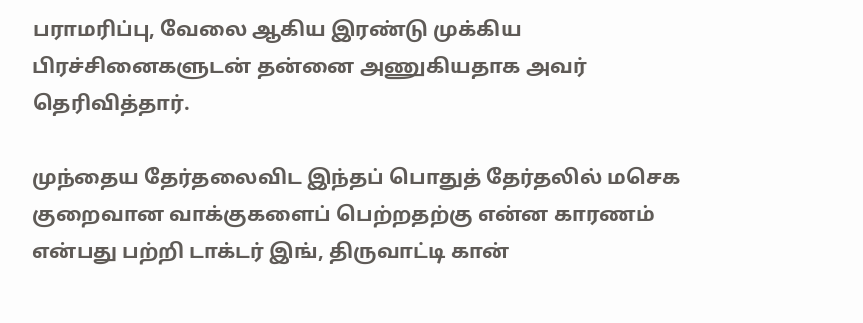பராமரிப்பு, வேலை ஆகிய இரண்டு முக்கிய பிரச்சினைகளுடன் தன்னை அணுகியதாக அவர் தெரிவித்தார்.

முந்தைய தேர்தலைவிட இந்தப் பொதுத் தேர்தலில் மசெக குறைவான வாக்குகளைப் பெற்றதற்கு என்ன காரணம் என்பது பற்றி டாக்டர் இங், திருவாட்டி கான்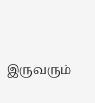இருவரும்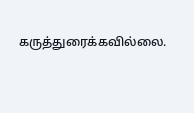கருத்துரைக்கவில்லை.